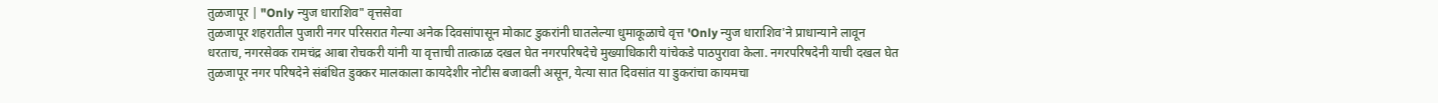तुळजापूर | "Only न्युज धाराशिव" वृत्तसेवा
तुळजापूर शहरातील पुजारी नगर परिसरात गेल्या अनेक दिवसांपासून मोकाट डुकरांनी घातलेल्या धुमाकूळाचे वृत्त 'Only न्युज धाराशिव'ने प्राधान्याने लावून धरताच, नगरसेवक रामचंद्र आबा रोचकरी यांनी या वृत्ताची तात्काळ दखल घेत नगरपरिषदेचे मुख्याधिकारी यांचेकडे पाठपुरावा केला. नगरपरिषदेनी याची दखल घेत तुळजापूर नगर परिषदेने संबंधित डुक्कर मालकाला कायदेशीर नोटीस बजावली असून, येत्या सात दिवसांत या डुकरांचा कायमचा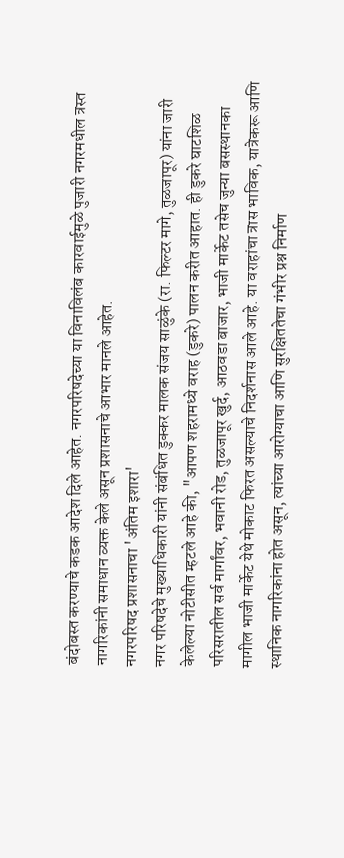बंदोबस्त करण्याचे कडक आदेश दिले आहेत. नगरपरिषदेच्या या विनाविलंब कारवाईमुळे पुजारी नगरमधील त्रस्त नागरिकांनी समाधान व्यक्त केले असून प्रशासनाचे आभार मानले आहेत.
नगरपरिषद प्रशासनाचा 'अंतिम इशारा'
नगर परिषदेचे मुख्याधिकारी यांनी संबंधित डुक्कर मालक संजय साळुंके (रा. फिल्टर मागे, तुळजापूर) यांना जारी केलेल्या नोटीसीत म्हटले आहे की, "आपण शहरामध्ये वराह (डुकरे) पालन करीत आहात. ही डुकरे घाटशिळ परिसरातील सर्व मार्गांवर, भवानी रोड, तुळजापूर खुर्द, आठवडा बाजार, भाजी मार्केट तसेच जुन्या बसस्थानका मागील भाजी मार्केट येथे मोकाट फिरत असल्याचे निदर्शनास आले आहे. या वराहांचा त्रास भाविक, यात्रेकरू आणि स्थानिक नागरिकांना होत असून, त्यांच्या आरोग्याचा आणि सुरक्षिततेचा गंभीर प्रश्न निर्माण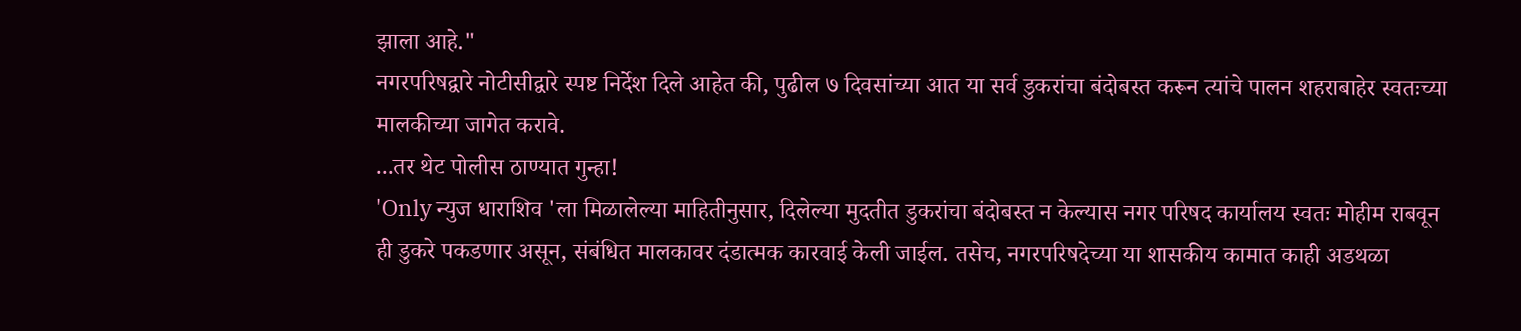झाला आहे."
नगरपरिषद्वारे नोटीसीद्वारे स्पष्ट निर्देश दिले आहेत की, पुढील ७ दिवसांच्या आत या सर्व डुकरांचा बंदोबस्त करून त्यांचे पालन शहराबाहेर स्वतःच्या मालकीच्या जागेत करावे.
...तर थेट पोलीस ठाण्यात गुन्हा!
'Only न्युज धाराशिव 'ला मिळालेल्या माहितीनुसार, दिलेल्या मुदतीत डुकरांचा बंदोबस्त न केल्यास नगर परिषद कार्यालय स्वतः मोहीम राबवून ही डुकरे पकडणार असून, संबंधित मालकावर दंडात्मक कारवाई केली जाईल. तसेच, नगरपरिषदेच्या या शासकीय कामात काही अडथळा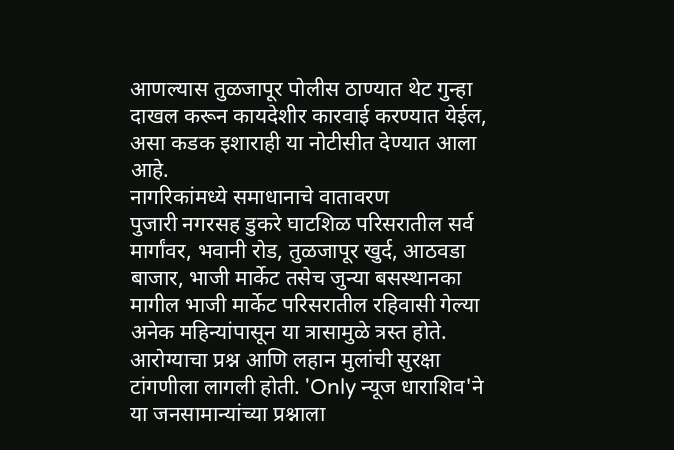आणल्यास तुळजापूर पोलीस ठाण्यात थेट गुन्हा दाखल करून कायदेशीर कारवाई करण्यात येईल, असा कडक इशाराही या नोटीसीत देण्यात आला आहे.
नागरिकांमध्ये समाधानाचे वातावरण
पुजारी नगरसह डुकरे घाटशिळ परिसरातील सर्व मार्गांवर, भवानी रोड, तुळजापूर खुर्द, आठवडा बाजार, भाजी मार्केट तसेच जुन्या बसस्थानका मागील भाजी मार्केट परिसरातील रहिवासी गेल्या अनेक महिन्यांपासून या त्रासामुळे त्रस्त होते. आरोग्याचा प्रश्न आणि लहान मुलांची सुरक्षा टांगणीला लागली होती. 'Only न्यूज धाराशिव'ने या जनसामान्यांच्या प्रश्नाला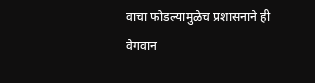वाचा फोडल्यामुळेच प्रशासनाने ही वेगवान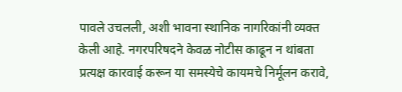पावले उचलली, अशी भावना स्थानिक नागरिकांनी व्यक्त केली आहे. नगरपरिषदने केवळ नोटीस काढून न थांबता प्रत्यक्ष कारवाई करून या समस्येचे कायमचे निर्मूलन करावे,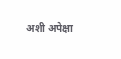अशी अपेक्षा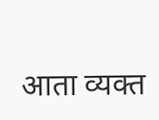आता व्यक्त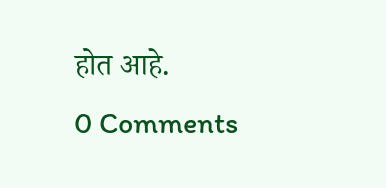होत आहे.
0 Comments